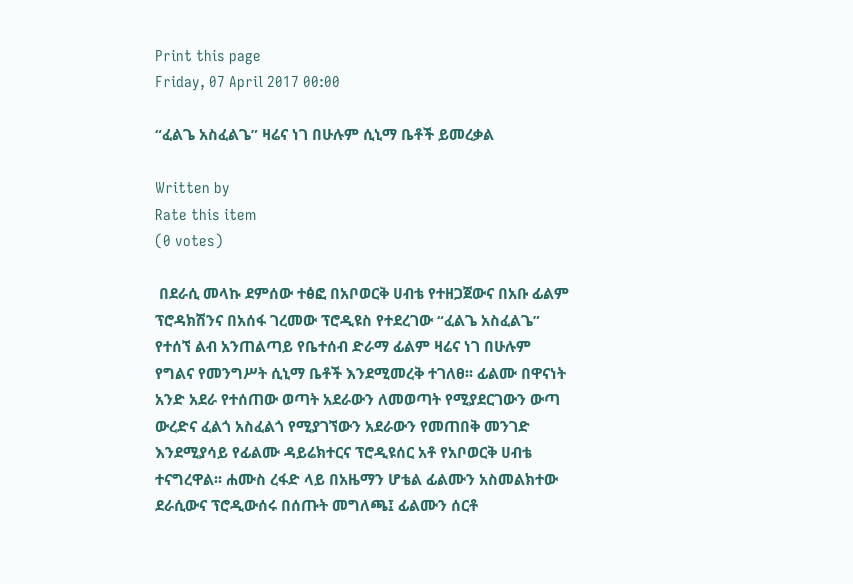Print this page
Friday, 07 April 2017 00:00

“ፈልጌ አስፈልጌ” ዛሬና ነገ በሁሉም ሲኒማ ቤቶች ይመረቃል

Written by
Rate this item
(0 votes)

 በደራሲ መላኩ ደምሰው ተፅፎ በአቦወርቅ ሀብቴ የተዘጋጀውና በአቡ ፊልም ፕሮዳክሽንና በአሰፋ ገረመው ፕሮዲዩስ የተደረገው “ፈልጌ አስፈልጌ” የተሰኘ ልብ አንጠልጣይ የቤተሰብ ድራማ ፊልም ዛሬና ነገ በሁሉም የግልና የመንግሥት ሲኒማ ቤቶች እንደሚመረቅ ተገለፀ፡፡ ፊልሙ በዋናነት አንድ አደራ የተሰጠው ወጣት አደራውን ለመወጣት የሚያደርገውን ውጣ ውረድና ፈልጎ አስፈልጎ የሚያገኘውን አደራውን የመጠበቅ መንገድ እንደሚያሳይ የፊልሙ ዳይሬክተርና ፕሮዲዩሰር አቶ የአቦወርቅ ሀብቴ ተናግረዋል፡፡ ሐሙስ ረፋድ ላይ በአዜማን ሆቴል ፊልሙን አስመልክተው ደራሲውና ፕሮዲውሰሩ በሰጡት መግለጫ፤ ፊልሙን ሰርቶ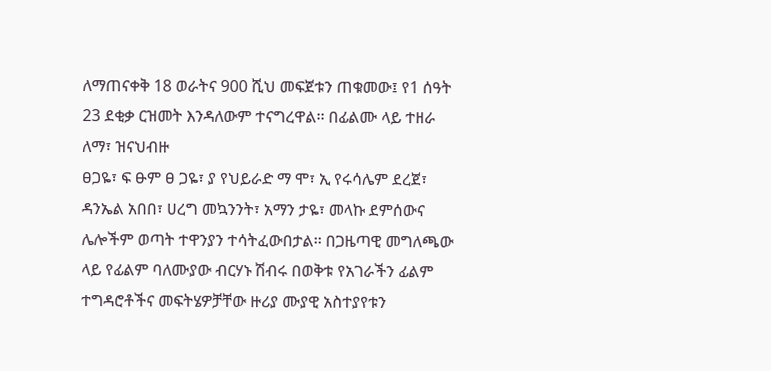ለማጠናቀቅ 18 ወራትና 900 ሺህ መፍጀቱን ጠቁመው፤ የ1 ሰዓት 23 ደቂቃ ርዝመት እንዳለውም ተናግረዋል፡፡ በፊልሙ ላይ ተዘራ ለማ፣ ዝናህብዙ
ፀጋዬ፣ ፍ ፁም ፀ ጋዬ፣ ያ የህይራድ ማ ሞ፣ ኢ የሩሳሌም ደረጀ፣ ዳንኤል አበበ፣ ሀረግ መኳንንት፣ አማን ታዬ፣ መላኩ ደምሰውና ሌሎችም ወጣት ተዋንያን ተሳትፈውበታል፡፡ በጋዜጣዊ መግለጫው ላይ የፊልም ባለሙያው ብርሃኑ ሽብሩ በወቅቱ የአገራችን ፊልም ተግዳሮቶችና መፍትሄዎቻቸው ዙሪያ ሙያዊ አስተያየቱን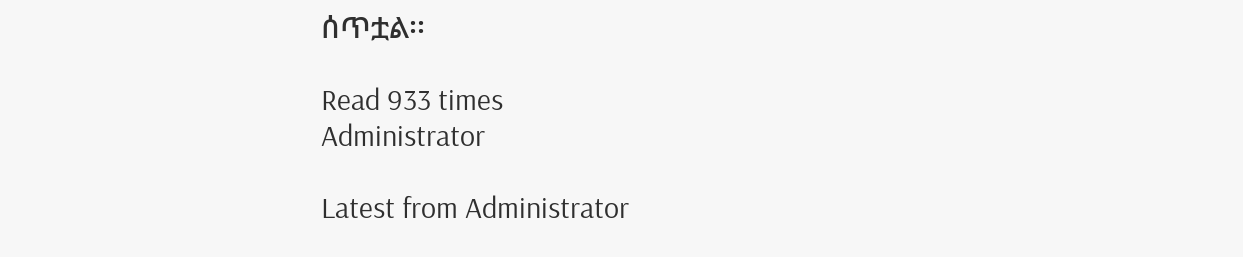ሰጥቷል፡፡

Read 933 times
Administrator

Latest from Administrator